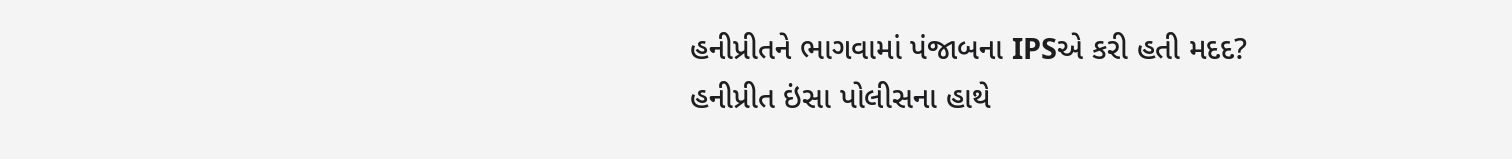હનીપ્રીતને ભાગવામાં પંજાબના IPSએ કરી હતી મદદ?
હનીપ્રીત ઇંસા પોલીસના હાથે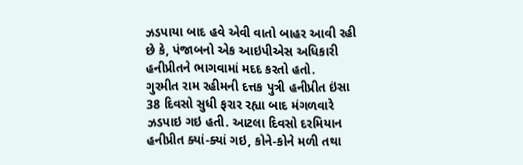ઝડપાયા બાદ હવે એવી વાતો બાહર આવી રહી છે કે, પંજાબનો એક આઇપીએસ અધિકારી હનીપ્રીતને ભાગવામાં મદદ કરતો હતો.
ગુરમીત રામ રહીમની દત્તક પુત્રી હનીપ્રીત ઇંસા 38 દિવસો સુધી ફરાર રહ્યા બાદ મંગળવારે ઝડપાઇ ગઇ હતી. આટલા દિવસો દરમિયાન હનીપ્રીત ક્યાં-ક્યાં ગઇ, કોને-કોને મળી તથા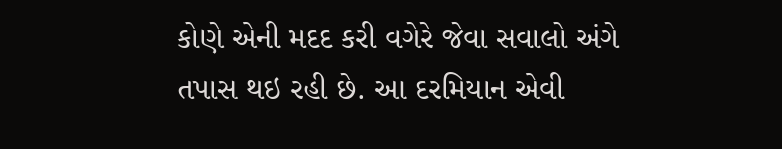કોણે એની મદદ કરી વગેરે જેવા સવાલો અંગે તપાસ થઇ રહી છે. આ દરમિયાન એવી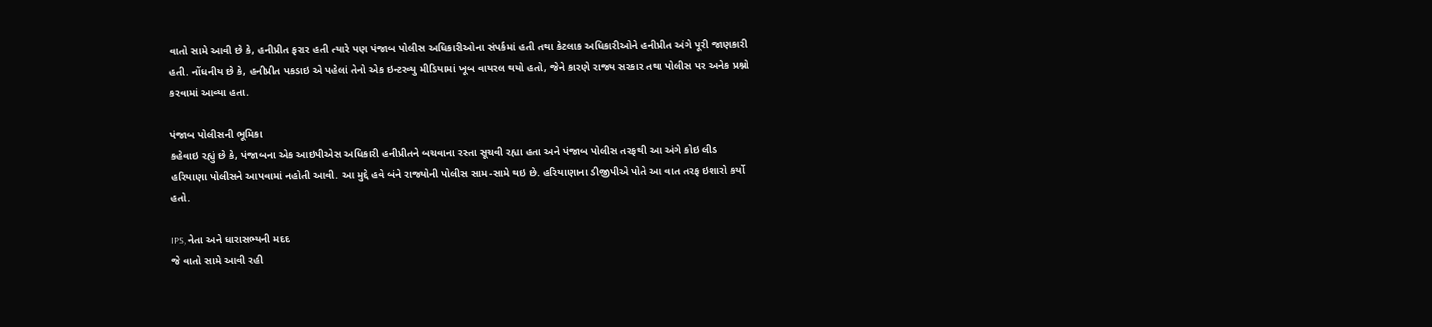વાતો સામે આવી છે કે, હનીપ્રીત ફરાર હતી ત્યારે પણ પંજાબ પોલીસ અધિકારીઓના સંપર્કમાં હતી તથા કેટલાક અધિકારીઓને હનીપ્રીત અંગે પૂરી જાણકારી હતી. નોંધનીય છે કે, હનીપ્રીત પકડાઇ એ પહેલાં તેનો એક ઇન્ટરવ્યુ મીડિયામાં ખૂબ વાયરલ થયો હતો, જેને કારણે રાજ્ય સરકાર તથા પોલીસ પર અનેક પ્રશ્નો કરવામાં આવ્યા હતા.

પંજાબ પોલીસની ભૂમિકા
કહેવાઇ રહ્યું છે કે, પંજાબના એક આઇપીએસ અધિકારી હનીપ્રીતને બચવાના રસ્તા સૂચવી રહ્યા હતા અને પંજાબ પોલીસ તરફથી આ અંગે કોઇ લીડ હરિયાણા પોલીસને આપવામાં નહોતી આવી. આ મુદ્દે હવે બંને રાજ્યોની પોલીસ સામ-સામે થઇ છે. હરિયાણાના ડીજીપીએ પોતે આ વાત તરફ ઇશારો કર્યો હતો.

IPS, નેતા અને ધારાસભ્યની મદદ
જે વાતો સામે આવી રહી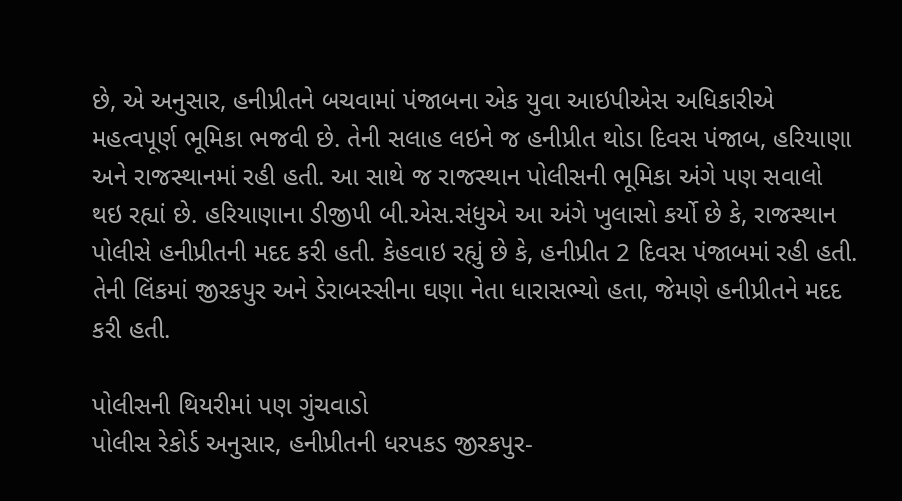છે, એ અનુસાર, હનીપ્રીતને બચવામાં પંજાબના એક યુવા આઇપીએસ અધિકારીએ મહત્વપૂર્ણ ભૂમિકા ભજવી છે. તેની સલાહ લઇને જ હનીપ્રીત થોડા દિવસ પંજાબ, હરિયાણા અને રાજસ્થાનમાં રહી હતી. આ સાથે જ રાજસ્થાન પોલીસની ભૂમિકા અંગે પણ સવાલો થઇ રહ્યાં છે. હરિયાણાના ડીજીપી બી.એસ.સંધુએ આ અંગે ખુલાસો કર્યો છે કે, રાજસ્થાન પોલીસે હનીપ્રીતની મદદ કરી હતી. કેહવાઇ રહ્યું છે કે, હનીપ્રીત 2 દિવસ પંજાબમાં રહી હતી. તેની લિંકમાં જીરકપુર અને ડેરાબસ્સીના ઘણા નેતા ધારાસભ્યો હતા, જેમણે હનીપ્રીતને મદદ કરી હતી.

પોલીસની થિયરીમાં પણ ગુંચવાડો
પોલીસ રેકોર્ડ અનુસાર, હનીપ્રીતની ધરપકડ જીરકપુર-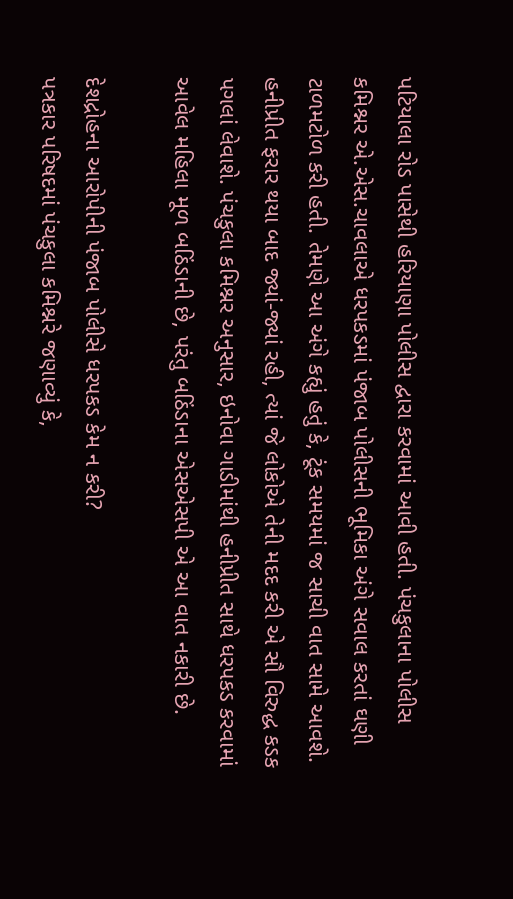પટિયાલા રોડ પાસેથી હરિયાણા પોલીસ દ્વારા કરવામાં આવી હતી. પંચકુલાના પોલીસ કમિશ્નર એ.એસ.ચાવલાએ ધરપકડમાં પંજાબ પોલીસની ભૂમિકા અંગે સવાલ કરતાં ઘણી ટાળમટોળ કરી હતી. તેમણે આ અંગે કહ્યું હતું કે, ટૂંક સમયમાં જ સાચી વાત સામે આવશે. હનીપ્રીત ફરાર થયા બાદ જ્યાં-જ્યાં રહી, ત્યાં જે લોકોએ તેની મદદ કરી એ સૌ વિરુદ્ધ કડક પગલાં લેવાશે. પંચકુલા કમિશ્નર અનુસાર, ઇનોવા ગાડીમાંથી હનીપ્રીત સાથે ધરપકડ કરવામાં આવેલ મહિલા મૂળ બઠિંડાની છે, પરંતુ બઠિંડાના એસએસપી એ આ વાત નકારી છે.

દેશદ્રોહના આરોપીની પંજાબ પોલીસે ધરપકડ કેમ ન કરી?
પત્રકાર પરિષદમાં પંચકુલા કમિશ્નરે જણાવ્યું કે,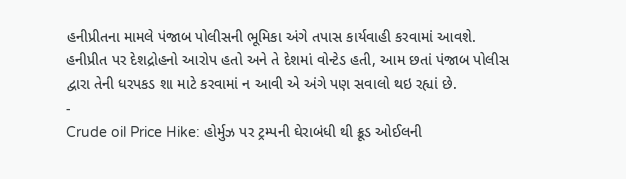હનીપ્રીતના મામલે પંજાબ પોલીસની ભૂમિકા અંગે તપાસ કાર્યવાહી કરવામાં આવશે. હનીપ્રીત પર દેશદ્રોહનો આરોપ હતો અને તે દેશમાં વોન્ટેડ હતી, આમ છતાં પંજાબ પોલીસ દ્વારા તેની ધરપકડ શા માટે કરવામાં ન આવી એ અંગે પણ સવાલો થઇ રહ્યાં છે.
-
Crude oil Price Hike: હોર્મુઝ પર ટ્રમ્પની ઘેરાબંધી થી ક્રૂડ ઓઈલની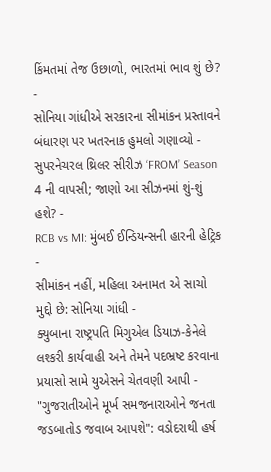કિંમતમાં તેજ ઉછાળો, ભારતમાં ભાવ શું છે? -
સોનિયા ગાંધીએ સરકારના સીમાંકન પ્રસ્તાવને બંધારણ પર ખતરનાક હુમલો ગણાવ્યો -
સુપરનેચરલ થ્રિલર સીરીઝ ‘FROM’ Season 4 ની વાપસી; જાણો આ સીઝનમાં શું-શું હશે? -
RCB vs MI: મુંબઈ ઈન્ડિયન્સની હારની હેટ્રિક -
સીમાંકન નહીં, મહિલા અનામત એ સાચો મુદ્દો છે: સોનિયા ગાંધી -
ક્યુબાના રાષ્ટ્રપતિ મિગુએલ ડિયાઝ-કેનેલે લશ્કરી કાર્યવાહી અને તેમને પદભ્રષ્ટ કરવાના પ્રયાસો સામે યુએસને ચેતવણી આપી -
"ગુજરાતીઓને મૂર્ખ સમજનારાઓને જનતા જડબાતોડ જવાબ આપશે": વડોદરાથી હર્ષ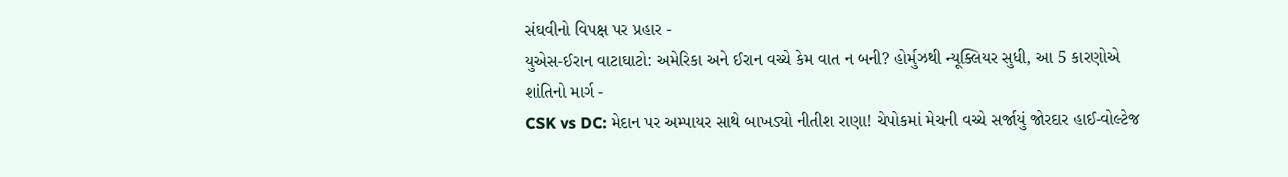સંઘવીનો વિપક્ષ પર પ્રહાર -
યુએસ-ઈરાન વાટાઘાટો: અમેરિકા અને ઈરાન વચ્ચે કેમ વાત ન બની? હોર્મુઝથી ન્યૂક્લિયર સુધી, આ 5 કારણોએ શાંતિનો માર્ગ -
CSK vs DC: મેદાન પર અમ્પાયર સાથે બાખડ્યો નીતીશ રાણા! ચેપોકમાં મેચની વચ્ચે સર્જાયું જોરદાર હાઈ-વોલ્ટેજ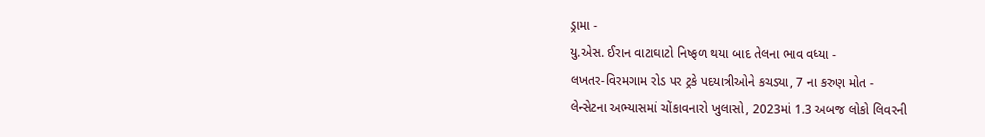ડ્રામા -
યુ.એસ. ઈરાન વાટાઘાટો નિષ્ફળ થયા બાદ તેલના ભાવ વધ્યા -
લખતર-વિરમગામ રોડ પર ટ્રકે પદયાત્રીઓને કચડ્યા, 7 ના કરુણ મોત -
લેન્સેટના અભ્યાસમાં ચોંકાવનારો ખુલાસો, 2023માં 1.3 અબજ લોકો લિવરની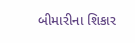બીમારીના શિકાર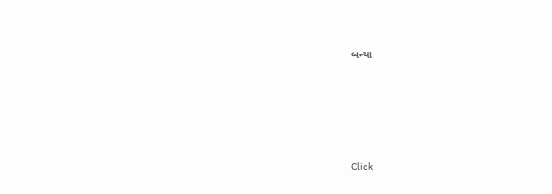બન્યા






Click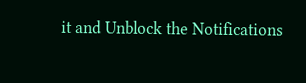it and Unblock the Notifications